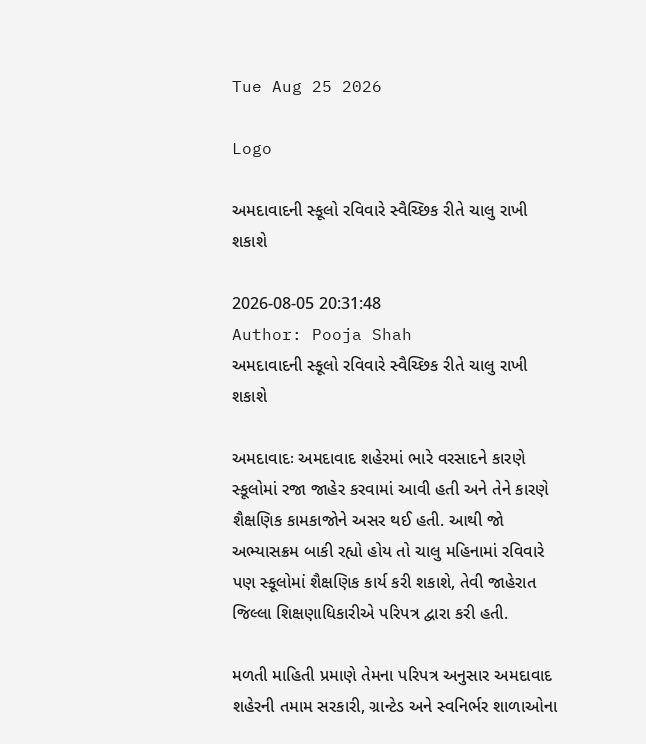Tue Aug 25 2026

Logo

અમદાવાદની સ્કૂલો રવિવારે સ્વૈચ્છિક રીતે ચાલુ રાખી શકાશે

2026-08-05 20:31:48
Author: Pooja Shah
અમદાવાદની સ્કૂલો રવિવારે સ્વૈચ્છિક રીતે ચાલુ રાખી શકાશે

અમદાવાદઃ અમદાવાદ શહેરમાં ભારે વરસાદને કારણે સ્કૂલોમાં રજા જાહેર કરવામાં આવી હતી અને તેને કારણે શૈક્ષણિક કામકાજોને અસર થઈ હતી. આથી જો અભ્યાસક્રમ બાકી રહ્યો હોય તો ચાલુ મહિનામાં રવિવારે પણ સ્કૂલોમાં શૈક્ષણિક કાર્ય કરી શકાશે, તેવી જાહેરાત જિલ્લા શિક્ષણાધિકારીએ પરિપત્ર દ્વારા કરી હતી.

મળતી માહિતી પ્રમાણે તેમના પરિપત્ર અનુસાર અમદાવાદ શહેરની તમામ સરકારી, ગ્રાન્ટેડ અને સ્વનિર્ભર શાળાઓના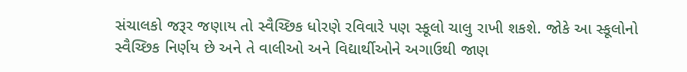સંચાલકો જરૂર જણાય તો સ્વૈચ્છિક ધોરણે રવિવારે પણ સ્કૂલો ચાલુ રાખી શકશે. જોકે આ સ્કૂલોનો સ્વૈચ્છિક નિર્ણય છે અને તે વાલીઓ અને વિદ્યાર્થીઓને અગાઉથી જાણ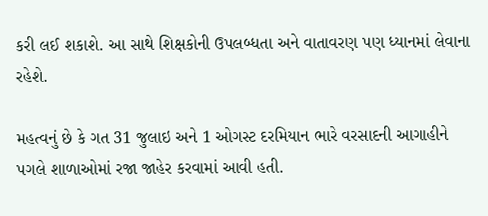કરી લઈ શકાશે. આ સાથે શિક્ષકોની ઉપલબ્ધતા અને વાતાવરણ પણ ધ્યાનમાં લેવાના રહેશે.

મહત્વનું છે કે ગત 31 જુલાઇ અને 1 ઓગસ્ટ દરમિયાન ભારે વરસાદની આગાહીને પગલે શાળાઓમાં રજા જાહેર કરવામાં આવી હતી.